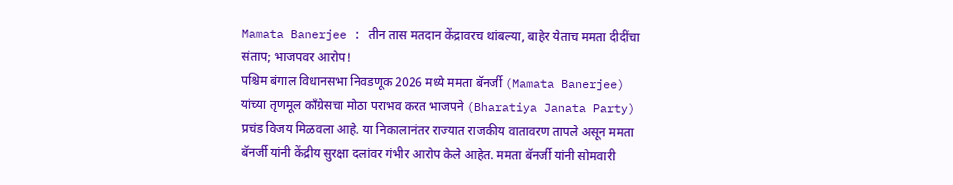Mamata Banerjee : तीन तास मतदान केंद्रावरच थांबल्या, बाहेर येताच ममता दीदींचा संताप; भाजपवर आरोप!
पश्चिम बंगाल विधानसभा निवडणूक 2026 मध्ये ममता बॅनर्जी (Mamata Banerjee) यांच्या तृणमूल काँग्रेसचा मोठा पराभव करत भाजपने (Bharatiya Janata Party) प्रचंड विजय मिळवला आहे. या निकालानंतर राज्यात राजकीय वातावरण तापले असून ममता बॅनर्जी यांनी केंद्रीय सुरक्षा दलांवर गंभीर आरोप केले आहेत. ममता बॅनर्जी यांनी सोमवारी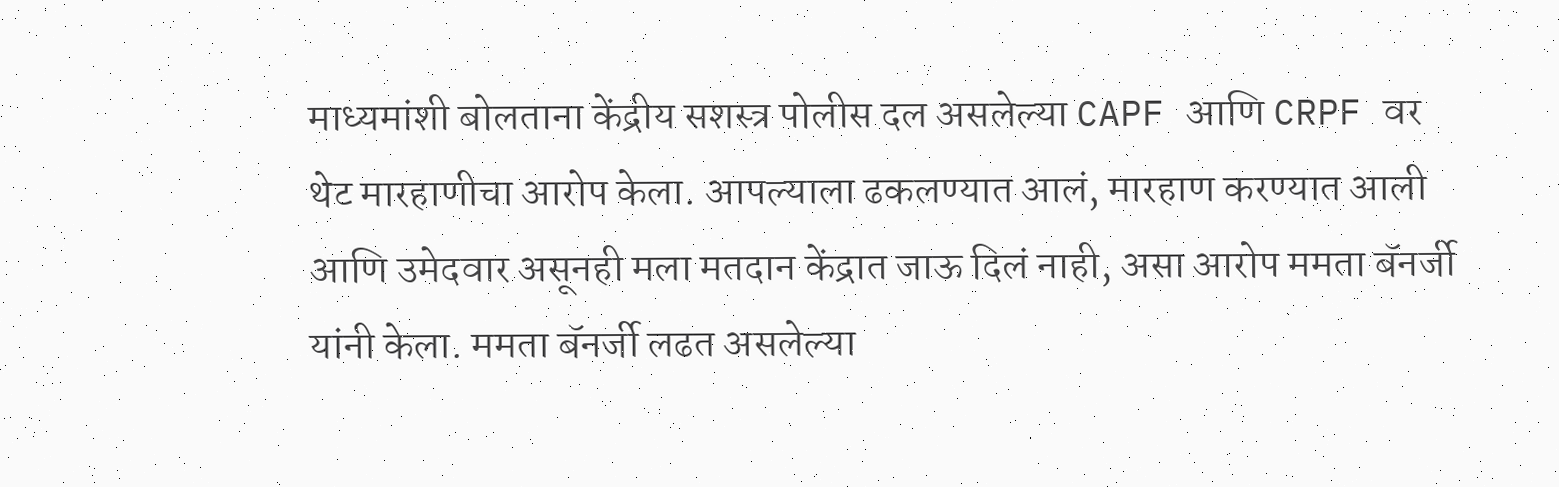माध्यमांशी बोलताना केंद्रीय सशस्त्र पोलीस दल असलेल्या CAPF आणि CRPF वर थेट मारहाणीचा आरोप केला. आपल्याला ढकलण्यात आलं, मारहाण करण्यात आली आणि उमेदवार असूनही मला मतदान केंद्रात जाऊ दिलं नाही, असा आरोप ममता बॅनर्जी यांनी केला. ममता बॅनर्जी लढत असलेल्या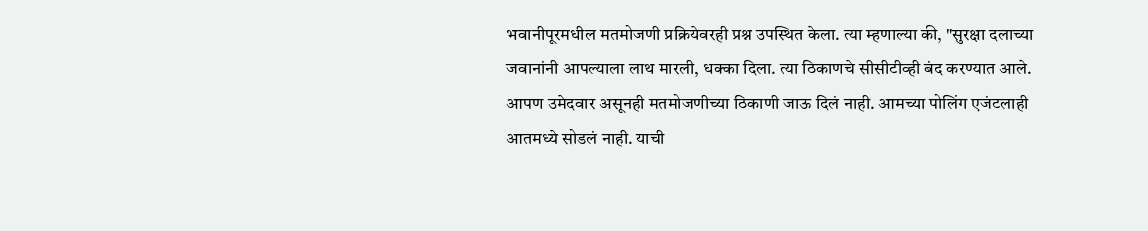भवानीपूरमधील मतमोजणी प्रक्रियेवरही प्रश्न उपस्थित केला. त्या म्हणाल्या की, "सुरक्षा दलाच्या जवानांनी आपल्याला लाथ मारली, धक्का दिला. त्या ठिकाणचे सीसीटीव्ही बंद करण्यात आले. आपण उमेदवार असूनही मतमोजणीच्या ठिकाणी जाऊ दिलं नाही. आमच्या पोलिंग एजंटलाही आतमध्ये सोडलं नाही. याची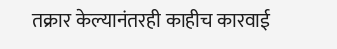तक्रार केल्यानंतरही काहीच कारवाई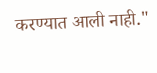करण्यात आली नाही."